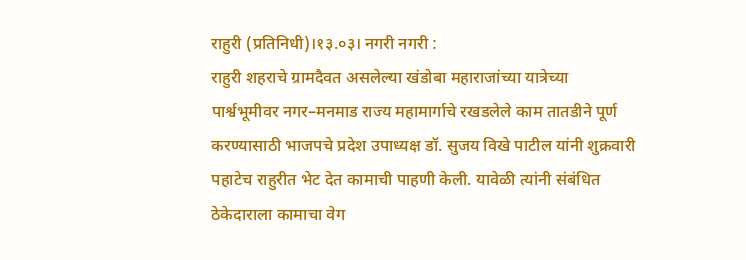राहुरी (प्रतिनिधी)।१३.०३। नगरी नगरी :
राहुरी शहराचे ग्रामदैवत असलेल्या खंडोबा महाराजांच्या यात्रेच्या पार्श्वभूमीवर नगर–मनमाड राज्य महामार्गाचे रखडलेले काम तातडीने पूर्ण करण्यासाठी भाजपचे प्रदेश उपाध्यक्ष डॉ. सुजय विखे पाटील यांनी शुक्रवारी पहाटेच राहुरीत भेट देत कामाची पाहणी केली. यावेळी त्यांनी संबंधित ठेकेदाराला कामाचा वेग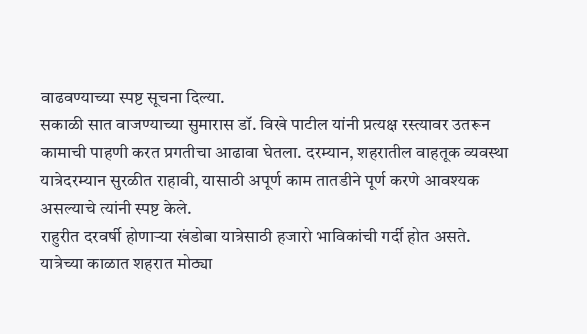वाढवण्याच्या स्पष्ट सूचना दिल्या.
सकाळी सात वाजण्याच्या सुमारास डॉ. विखे पाटील यांनी प्रत्यक्ष रस्त्यावर उतरून कामाची पाहणी करत प्रगतीचा आढावा घेतला. दरम्यान, शहरातील वाहतूक व्यवस्था यात्रेदरम्यान सुरळीत राहावी, यासाठी अपूर्ण काम तातडीने पूर्ण करणे आवश्यक असल्याचे त्यांनी स्पष्ट केले.
राहुरीत दरवर्षी होणाऱ्या खंडोबा यात्रेसाठी हजारो भाविकांची गर्दी होत असते. यात्रेच्या काळात शहरात मोठ्या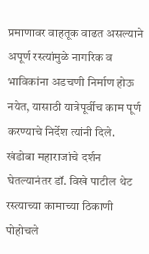प्रमाणावर वाहतूक वाढत असल्याने अपूर्ण रस्त्यांमुळे नागरिक व भाविकांना अडचणी निर्माण होऊ नयेत, यासाठी यात्रेपूर्वीच काम पूर्ण करण्याचे निर्देश त्यांनी दिले.
खंडोबा महाराजांचे दर्शन घेतल्यानंतर डॉ. विखे पाटील थेट रस्त्याच्या कामाच्या ठिकाणी पोहोचले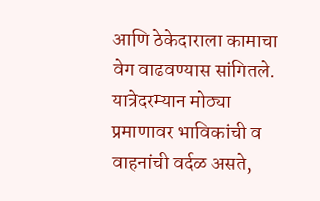आणि ठेकेदाराला कामाचा वेग वाढवण्यास सांगितले. यात्रेदरम्यान मोठ्या प्रमाणावर भाविकांची व वाहनांची वर्दळ असते,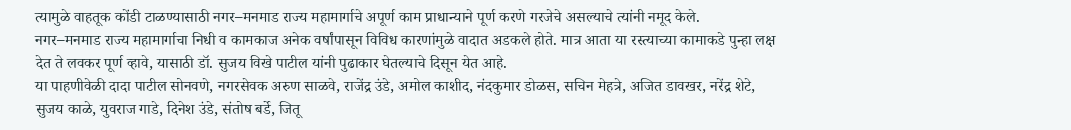त्यामुळे वाहतूक कोंडी टाळण्यासाठी नगर–मनमाड राज्य महामार्गाचे अपूर्ण काम प्राधान्याने पूर्ण करणे गरजेचे असल्याचे त्यांनी नमूद केले.
नगर–मनमाड राज्य महामार्गाचा निधी व कामकाज अनेक वर्षांपासून विविध कारणांमुळे वादात अडकले होते. मात्र आता या रस्त्याच्या कामाकडे पुन्हा लक्ष देत ते लवकर पूर्ण व्हावे, यासाठी डॉ. सुजय विखे पाटील यांनी पुढाकार घेतल्याचे दिसून येत आहे.
या पाहणीवेळी दादा पाटील सोनवणे, नगरसेवक अरुण साळवे, राजेंद्र उंडे, अमोल काशीद, नंदकुमार डोळस, सचिन मेहत्रे, अजित डावखर, नरेंद्र शेटे, सुजय काळे, युवराज गाडे, दिनेश उंडे, संतोष बर्डे, जितू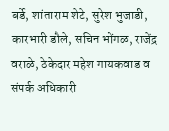बर्डे, शांताराम शेटे, सुरेश भुजाडी, कारभारी डौले, सचिन भोंगळ, राजेंद्र वराळे, ठेकेदार महेश गायकवाड व संपर्क अधिकारी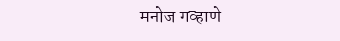मनोज गव्हाणे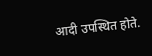आदी उपस्थित होते.